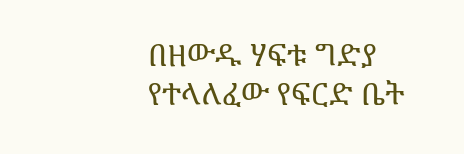በዘውዱ ሃፍቱ ግድያ የተላለፈው የፍርድ ቤት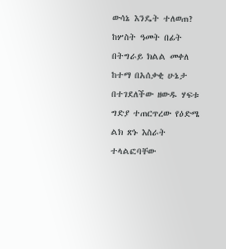ውሳኔ እንዴት ተለወጠ?
ከሦስት ዓመት በፊት በትግራይ ክልል መቀለ ከተማ በአሰቃቂ ሁኔታ በተገደለችው ዘውዱ ሃፍቱ ግድያ ተጠርጥረው የዕድሜ ልክ ጽኑ እስራት ተላልፎባቸው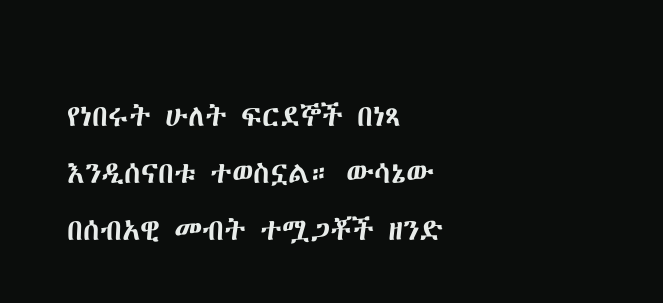የነበሩት ሁለት ፍርደኞች በነጻ እንዲሰናበቱ ተወስኗል። ውሳኔው በሰብአዊ መብት ተሟጋቾች ዘንድ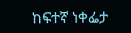ከፍተኛ ነቀፌታ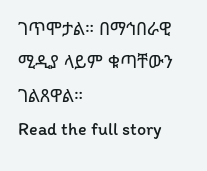ገጥሞታል። በማኅበራዊ ሚዲያ ላይም ቁጣቸውን ገልጸዋል።
Read the full story